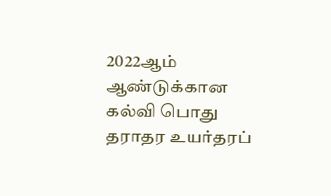2022ஆம் ஆண்டுக்கான கல்வி பொது தராதர உயர்தரப்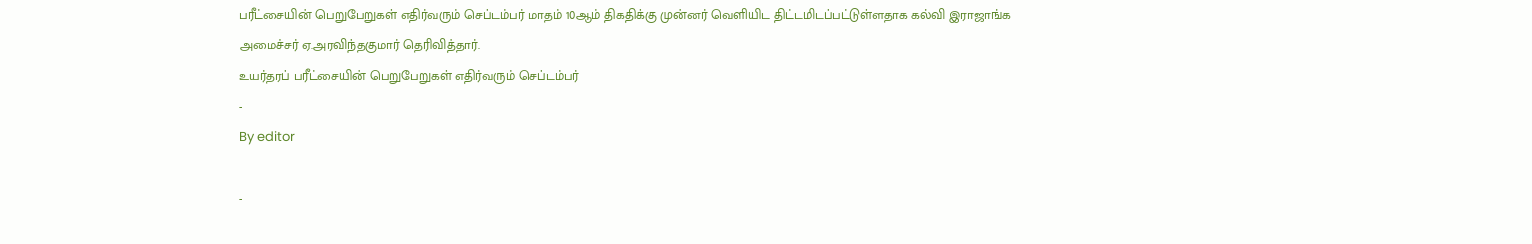பரீட்சையின் பெறுபேறுகள் எதிர்வரும் செப்டம்பர் மாதம் 10ஆம் திகதிக்கு முன்னர் வெளியிட திட்டமிடப்பட்டுள்ளதாக கல்வி இராஜாங்க அமைச்சர் ஏ.அரவிந்தகுமார் தெரிவித்தார்.
உயர்தரப் பரீட்சையின் பெறுபேறுகள் எதிர்வரும் செப்டம்பர்
-
By editor

-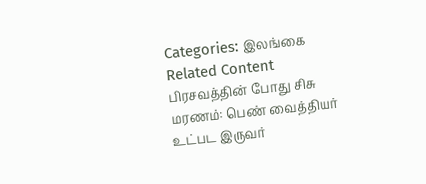Categories: இலங்கை
Related Content
பிரசவத்தின் போது சிசு மரணம்: பெண் வைத்தியர் உட்பட இருவர்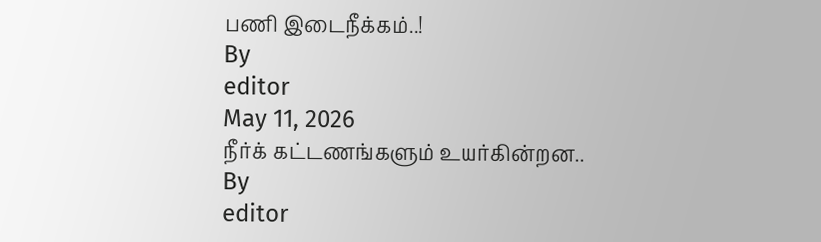பணி இடைநீக்கம்..!
By
editor
May 11, 2026
நீர்க் கட்டணங்களும் உயர்கின்றன..
By
editor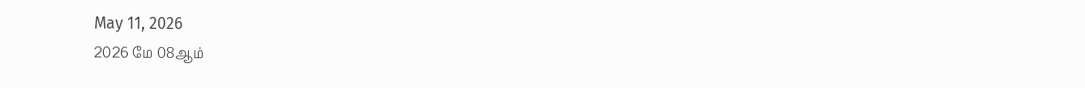May 11, 2026
2026 மே 08ஆம்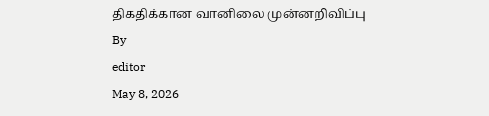திகதிக்கான வானிலை முன்னறிவிப்பு
By
editor
May 8, 2026